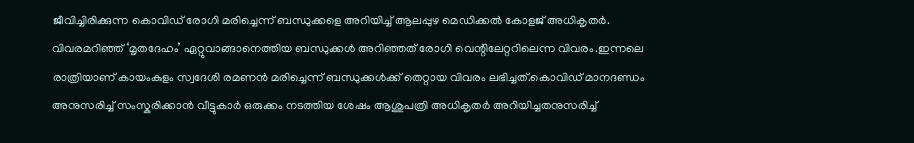ജീവിച്ചിരിക്കുന്ന കൊവിഡ് രോഗി മരിച്ചെന്ന് ബന്ധുക്കളെ അറിയിച്ച് ആലപ്പുഴ മെഡിക്കൽ കോളജ് അധികൃതർ. വിവരമറിഞ്ഞ് ‘മൃതദേഹം’ ഏറ്റുവാങ്ങാനെത്തിയ ബന്ധുക്കൾ അറിഞ്ഞത് രോഗി വെന്റിലേറ്ററിലെന്ന വിവരം.ഇന്നലെ രാത്രിയാണ് കായംകുളം സ്വദേശി രമണൻ മരിച്ചെന്ന് ബന്ധുക്കൾക്ക് തെറ്റായ വിവരം ലഭിച്ചത്.കൊവിഡ് മാനദണ്ഡം അനുസരിച്ച് സംസ്കരിക്കാൻ വീട്ടുകാർ ഒരുക്കം നടത്തിയ ശേഷം ആശുപത്രി അധികൃതർ അറിയിച്ചതനുസരിച്ച്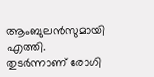ആംബുലൻസുമായി എത്തി. തുടർന്നാണ് രോഗി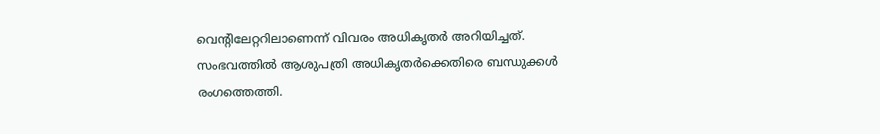വെന്റിലേറ്ററിലാണെന്ന് വിവരം അധികൃതർ അറിയിച്ചത്. സംഭവത്തിൽ ആശുപത്രി അധികൃതർക്കെതിരെ ബന്ധുക്കൾ രംഗത്തെത്തി.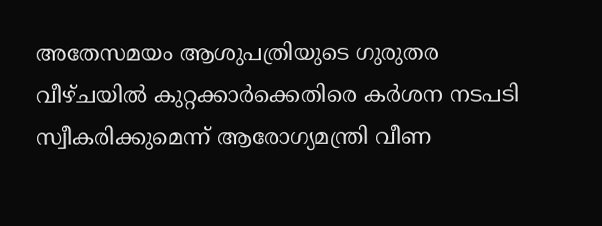അതേസമയം ആശുപത്രിയുടെ ഗുരുതര വീഴ്ചയിൽ കുറ്റക്കാർക്കെതിരെ കർശന നടപടി സ്വീകരിക്കുമെന്ന് ആരോഗ്യമന്ത്രി വീണ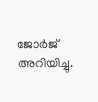ജോർജ് അറിയിച്ചു.